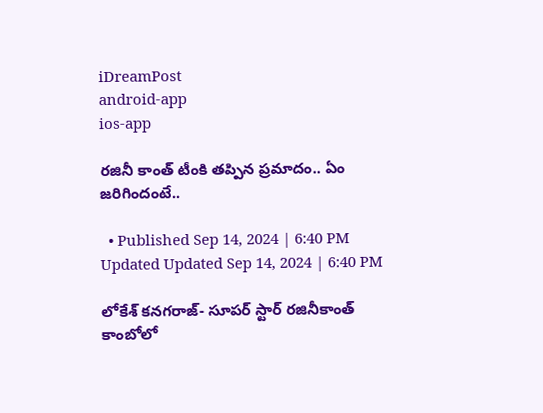iDreamPost
android-app
ios-app

రజినీ కాంత్ టీంకి తప్పిన ప్రమాదం.. ఏం జరిగిందంటే..

  • Published Sep 14, 2024 | 6:40 PM Updated Updated Sep 14, 2024 | 6:40 PM

లోకేశ్ కనగరాజ్- సూపర్ స్టార్ రజినీకాంత్ కాంబోలో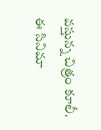వస్తున్న చిత్రం కూలీ. ఈ సినిమా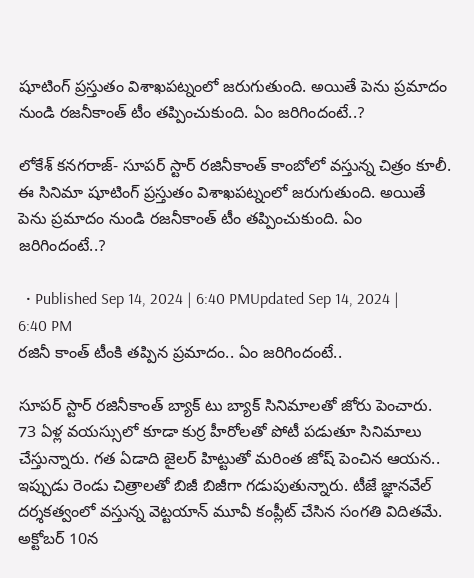షూటింగ్ ప్రస్తుతం విశాఖపట్నంలో జరుగుతుంది. అయితే పెను ప్రమాదం నుండి రజనీకాంత్ టీం తప్పించుకుంది. ఏం జరిగిందంటే..?

లోకేశ్ కనగరాజ్- సూపర్ స్టార్ రజినీకాంత్ కాంబోలో వస్తున్న చిత్రం కూలీ. ఈ సినిమా షూటింగ్ ప్రస్తుతం విశాఖపట్నంలో జరుగుతుంది. అయితే పెను ప్రమాదం నుండి రజనీకాంత్ టీం తప్పించుకుంది. ఏం జరిగిందంటే..?

  • Published Sep 14, 2024 | 6:40 PMUpdated Sep 14, 2024 | 6:40 PM
రజినీ కాంత్ టీంకి తప్పిన ప్రమాదం.. ఏం జరిగిందంటే..

సూపర్ స్టార్ రజినీకాంత్ బ్యాక్ టు బ్యాక్ సినిమాలతో జోరు పెంచారు. 73 ఏళ్ల వయస్సులో కూడా కుర్ర హీరోలతో పోటీ పడుతూ సినిమాలు చేస్తున్నారు. గత ఏడాది జైలర్ హిట్టుతో మరింత జోష్ పెంచిన ఆయన.. ఇప్పుడు రెండు చిత్రాలతో బిజీ బిజీగా గడుపుతున్నారు. టీజే జ్ఞానవేల్ దర్శకత్వంలో వస్తున్న వెట్టయాన్ మూవీ కంప్లీట్ చేసిన సంగతి విదితమే. అక్టోబర్ 10న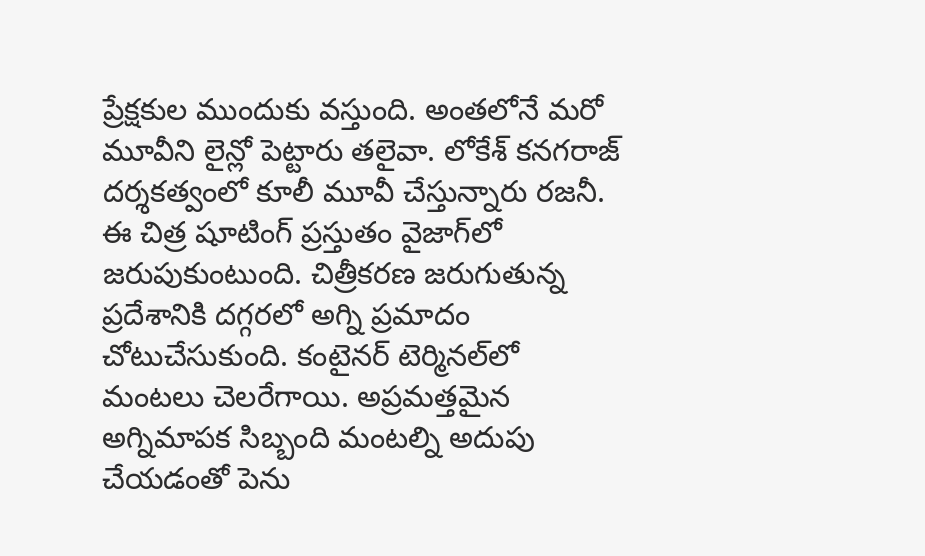ప్రేక్షకుల ముందుకు వస్తుంది. అంతలోనే మరో మూవీని లైన్లో పెట్టారు తలైవా. లోకేశ్ కనగరాజ్ దర్శకత్వంలో కూలీ మూవీ చేస్తున్నారు రజనీ. ఈ చిత్ర షూటింగ్ ప్రస్తుతం వైజాగ్‌లో జరుపుకుంటుంది. చిత్రీకరణ జరుగుతున్న ప్రదేశానికి దగ్గరలో అగ్ని ప్రమాదం చోటుచేసుకుంది. కంటైనర్ టెర్మినల్‌లో మంటలు చెలరేగాయి. అప్రమత్తమైన అగ్నిమాపక సిబ్బంది మంటల్ని అదుపు చేయడంతో పెను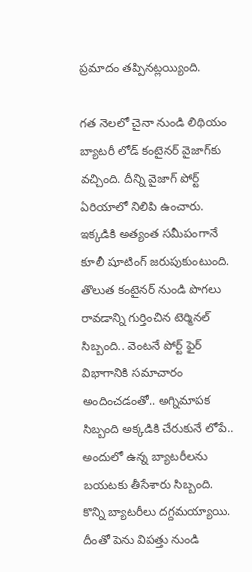ప్రమాదం తప్పినట్లయ్యింది.

గత నెలలో చైనా నుండి లిథియం బ్యాటరీ లోడ్ కంటైనర్ వైజాగ్‌కు వచ్చింది. దీన్ని వైజాగ్ పోర్ట్ ఏరియాలో నిలిపి ఉంచారు. ఇక్కడికి అత్యంత సమీపంగానే కూలీ షూటింగ్ జరుపుకుంటుంది. తొలుత కంటైనర్ నుండి పొగలు రావడాన్ని గుర్తించిన టెర్మినల్ సిబ్బంది.. వెంటనే పోర్ట్ ఫైర్ విభాగానికి సమాచారం అందించడంతో.. అగ్నిమాపక సిబ్బంది అక్కడికి చేరుకునే లోపే.. అందులో ఉన్న బ్యాటరీలను బయటకు తీసేశారు సిబ్బంది. కొన్ని బ్యాటరీలు దగ్దమయ్యాయి. దీంతో పెను విపత్తు నుండి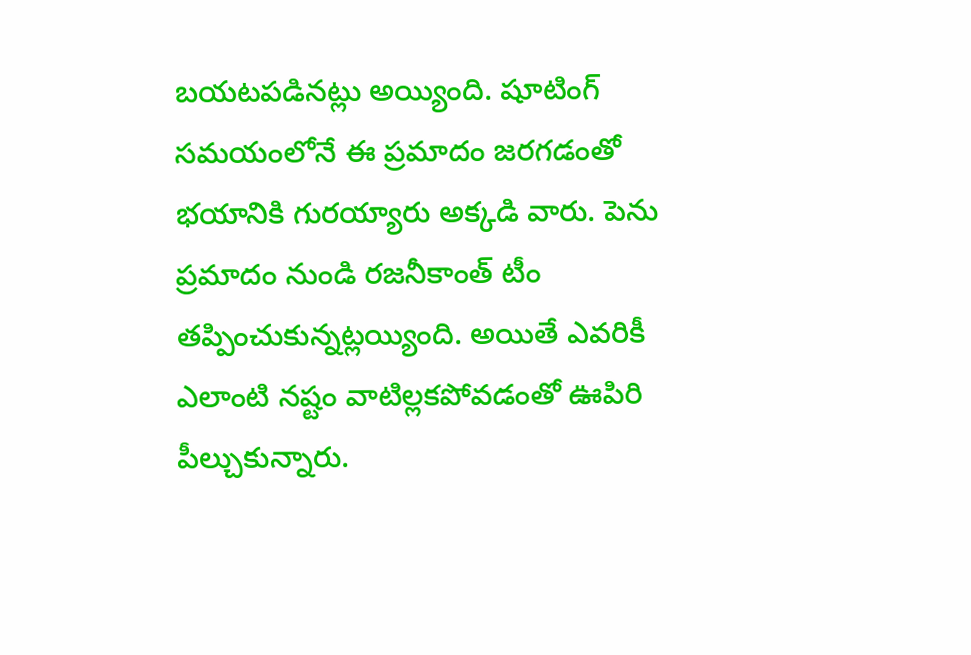బయటపడినట్లు అయ్యింది. షూటింగ్ సమయంలోనే ఈ ప్రమాదం జరగడంతో భయానికి గురయ్యారు అక్కడి వారు. పెను ప్రమాదం నుండి రజనీకాంత్ టీం తప్పించుకున్నట్లయ్యింది. అయితే ఎవరికీ ఎలాంటి నష్టం వాటిల్లకపోవడంతో ఊపిరి పీల్చుకున్నారు.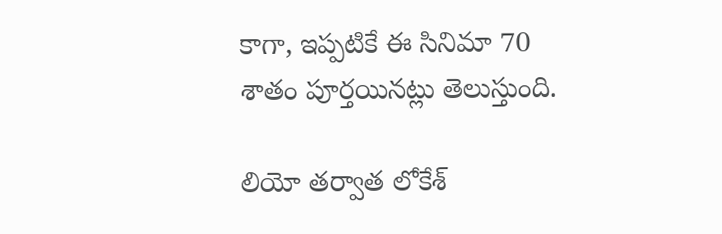కాగా, ఇప్పటికే ఈ సినిమా 70 శాతం పూర్తయినట్లు తెలుస్తుంది.

లియో తర్వాత లోకేశ్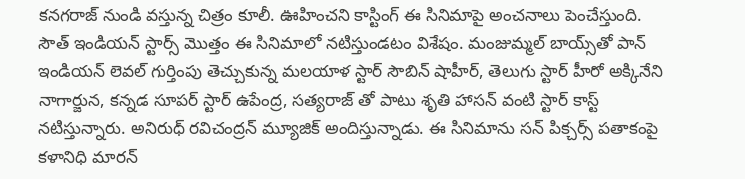కనగరాజ్ నుండి వస్తున్న చిత్రం కూలీ. ఊహించని కాస్టింగ్ ఈ సినిమాపై అంచనాలు పెంచేస్తుంది. సౌత్ ఇండియన్ స్టార్స్ మొత్తం ఈ సినిమాలో నటిస్తుండటం విశేషం. మంజుమ్మల్ బాయ్స్‌తో పాన్ ఇండియన్ లెవల్ గుర్తింపు తెచ్చుకున్న మలయాళ స్టార్ సౌబిన్ షాహీర్, తెలుగు స్టార్ హీరో అక్కినేని నాగార్జున, కన్నడ సూపర్ స్టార్ ఉపేంద్ర, సత్యరాజ్ తో పాటు శృతి హాసన్ వంటి స్టార్ కాస్ట్ నటిస్తున్నారు. అనిరుధ్ రవిచంద్రన్ మ్యూజిక్ అందిస్తున్నాడు. ఈ సినిమాను సన్ పిక్చర్స్ పతాకంపై కళానిధి మారన్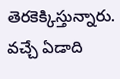తెరకెక్కిస్తున్నారు. వచ్చే ఏడాది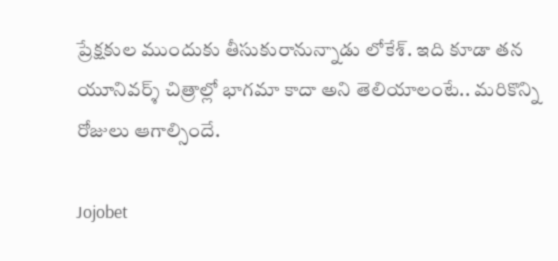ప్రేక్షకుల ముందుకు తీసుకురానున్నాడు లోకేశ్. ఇది కూడా తన యూనివర్శ్ చిత్రాల్లో భాగమా కాదా అని తెలియాలంటే.. మరికొన్ని రోజులు ఆగాల్సిందే.

Jojobet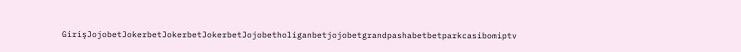GirişJojobetJokerbetJokerbetJokerbetJojobetholiganbetjojobetgrandpashabetbetparkcasibomiptv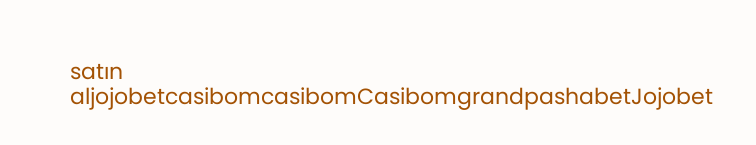satın aljojobetcasibomcasibomCasibomgrandpashabetJojobet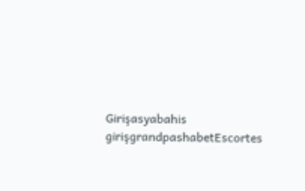Girişasyabahis girişgrandpashabetEscortes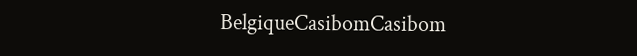BelgiqueCasibomCasibom